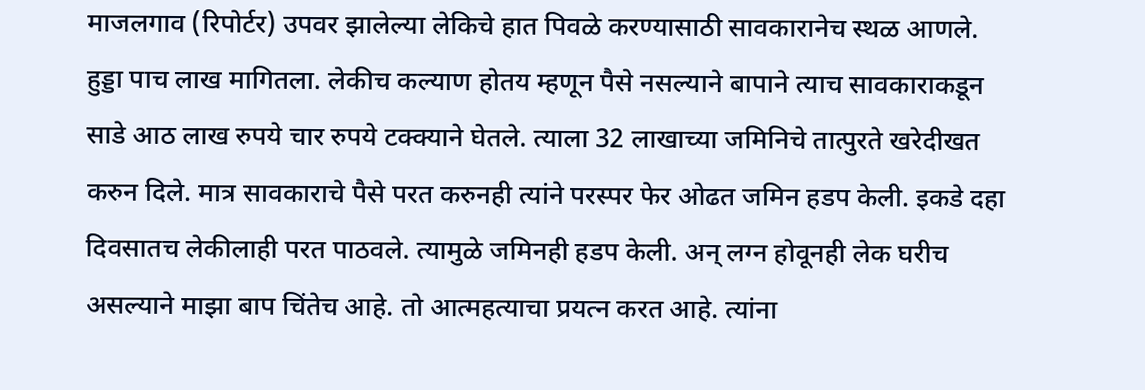माजलगाव (रिपोर्टर) उपवर झालेल्या लेकिचे हात पिवळे करण्यासाठी सावकारानेच स्थळ आणले. हुड्डा पाच लाख मागितला. लेकीच कल्याण होतय म्हणून पैसे नसल्याने बापाने त्याच सावकाराकडून साडे आठ लाख रुपये चार रुपये टक्क्याने घेतले. त्याला 32 लाखाच्या जमिनिचे तात्पुरते खरेदीखत करुन दिले. मात्र सावकाराचे पैसे परत करुनही त्यांने परस्पर फेर ओढत जमिन हडप केली. इकडे दहा दिवसातच लेकीलाही परत पाठवले. त्यामुळे जमिनही हडप केली. अन् लग्न होवूनही लेक घरीच असल्याने माझा बाप चिंतेच आहे. तो आत्महत्याचा प्रयत्न करत आहे. त्यांना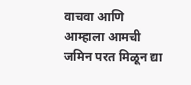वाचवा आणि आम्हाला आमची जमिन परत मिळून द्या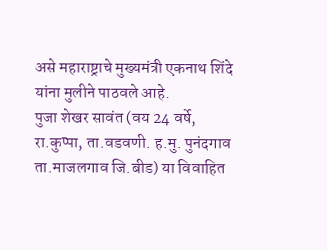असे महाराष्ट्राचे मुख्यमंत्री एकनाथ शिंदे यांना मुलीने पाठवले आहे.
पुजा शेखर सावंत (वय 24 वर्षे, रा.कुप्पा, ता.वडवणी. ह.मु. पुनंदगाव ता.माजलगाव जि.बीड) या विवाहित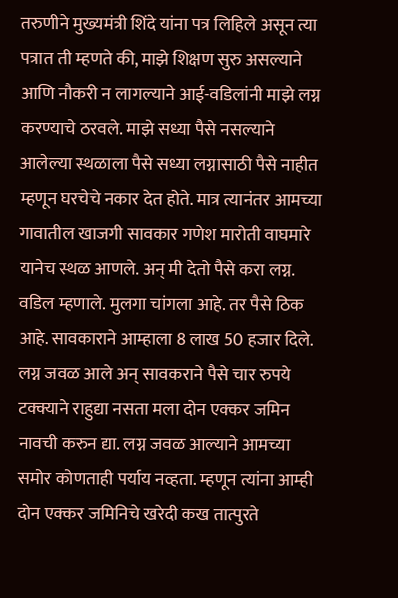तरुणीने मुख्यमंत्री शिंदे यांना पत्र लिहिले असून त्या पत्रात ती म्हणते की, माझे शिक्षण सुरु असल्याने आणि नौकरी न लागल्याने आई-वडिलांनी माझे लग्न करण्याचे ठरवले. माझे सध्या पैसे नसल्याने आलेल्या स्थळाला पैसे सध्या लग्नासाठी पैसे नाहीत म्हणून घरचेचे नकार देत होते. मात्र त्यानंतर आमच्या गावातील खाजगी सावकार गणेश मारोती वाघमारे यानेच स्थळ आणले. अन् मी देतो पैसे करा लग्न. वडिल म्हणाले. मुलगा चांगला आहे. तर पैसे ठिक आहे. सावकाराने आम्हाला 8 लाख 50 हजार दिले. लग्न जवळ आले अन् सावकराने पैसे चार रुपये टक्क्याने राहुद्या नसता मला दोन एक्कर जमिन नावची करुन द्या. लग्न जवळ आल्याने आमच्या समोर कोणताही पर्याय नव्हता. म्हणून त्यांना आम्ही दोन एक्कर जमिनिचे खरेदी कख तात्पुरते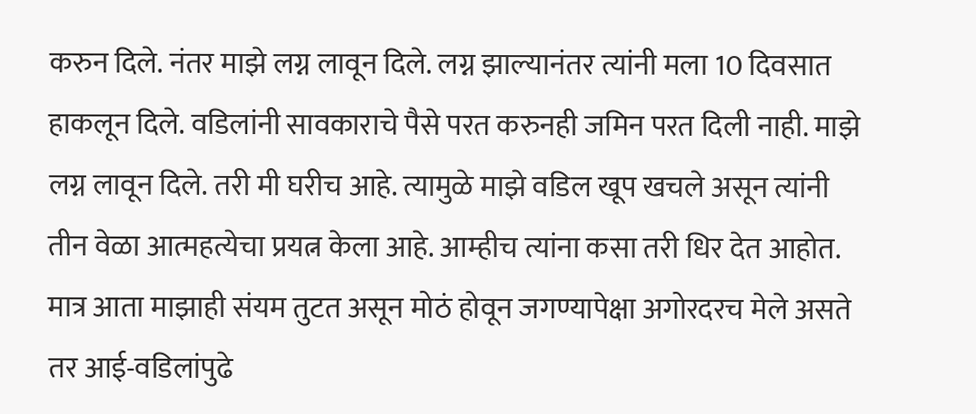करुन दिले. नंतर माझे लग्न लावून दिले. लग्न झाल्यानंतर त्यांनी मला 10 दिवसात हाकलून दिले. वडिलांनी सावकाराचे पैसे परत करुनही जमिन परत दिली नाही. माझे लग्न लावून दिले. तरी मी घरीच आहे. त्यामुळे माझे वडिल खूप खचले असून त्यांनी तीन वेळा आत्महत्येचा प्रयत्न केला आहे. आम्हीच त्यांना कसा तरी धिर देत आहोत. मात्र आता माझाही संयम तुटत असून मोठं होवून जगण्यापेक्षा अगोरदरच मेले असते तर आई-वडिलांपुढे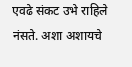एवढे संकट उभे राहिले नंसते. अशा अशायचे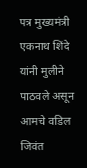पत्र मुख्यमंत्री एकनाथ शिंदे यांनी मुलीने पाठवले असून आमचे वडिल जिवंत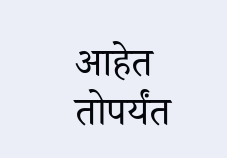आहेत तोपर्यंत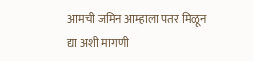आमची जमिन आम्हाला पतर मिळून द्या अशी मागणी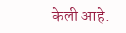केली आहे.